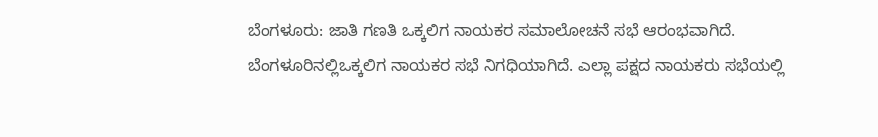ಬೆಂಗಳೂರು: ಜಾತಿ ಗಣತಿ ಒಕ್ಕಲಿಗ ನಾಯಕರ ಸಮಾಲೋಚನೆ ಸಭೆ ಆರಂಭವಾಗಿದೆ. ಬೆಂಗಳೂರಿನಲ್ಲಿಒಕ್ಕಲಿಗ ನಾಯಕರ ಸಭೆ ನಿಗಧಿಯಾಗಿದೆ. ಎಲ್ಲಾ ಪಕ್ಷದ ನಾಯಕರು ಸಭೆಯಲ್ಲಿ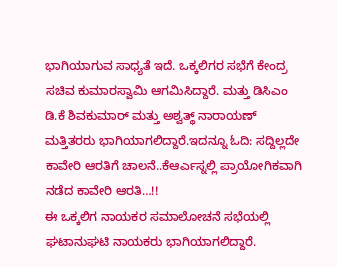ಭಾಗಿಯಾಗುವ ಸಾಧ್ಯತೆ ಇದೆ. ಒಕ್ಕಲಿಗರ ಸಭೆಗೆ ಕೇಂದ್ರ ಸಚಿವ ಕುಮಾರಸ್ವಾಮಿ ಆಗಮಿಸಿದ್ದಾರೆ. ಮತ್ತು ಡಿಸಿಎಂ ಡಿ.ಕೆ ಶಿವಕುಮಾರ್ ಮತ್ತು ಅಶ್ವತ್ಥ್ ನಾರಾಯಣ್ ಮತ್ತಿತರರು ಭಾಗಿಯಾಗಲಿದ್ದಾರೆ.ಇದನ್ನೂ ಓದಿ: ಸದ್ದಿಲ್ಲದೇ ಕಾವೇರಿ ಆರತಿಗೆ ಚಾಲನೆ..ಕೆಆರ್ಎಸ್ನಲ್ಲಿ ಪ್ರಾಯೋಗಿಕವಾಗಿ ನಡೆದ ಕಾವೇರಿ ಆರತಿ…!!
ಈ ಒಕ್ಕಲಿಗ ನಾಯಕರ ಸಮಾಲೋಚನೆ ಸಭೆಯಲ್ಲಿ ಘಟಾನುಘಟಿ ನಾಯಕರು ಭಾಗಿಯಾಗಲಿದ್ದಾರೆ.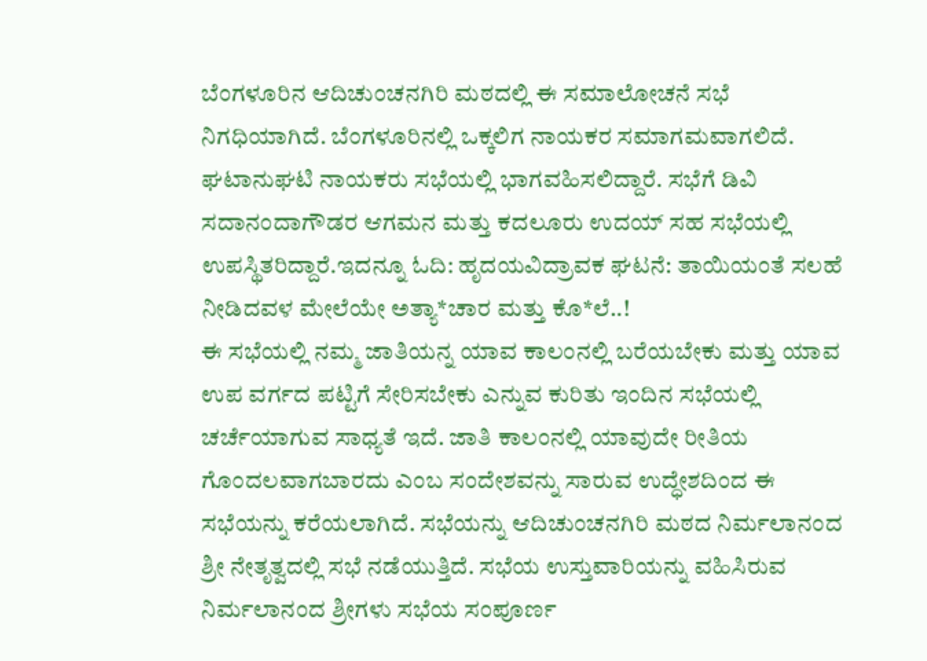ಬೆಂಗಳೂರಿನ ಆದಿಚುಂಚನಗಿರಿ ಮಠದಲ್ಲಿ ಈ ಸಮಾಲೋಚನೆ ಸಭೆ ನಿಗಧಿಯಾಗಿದೆ. ಬೆಂಗಳೂರಿನಲ್ಲಿ ಒಕ್ಕಲಿಗ ನಾಯಕರ ಸಮಾಗಮವಾಗಲಿದೆ. ಘಟಾನುಘಟಿ ನಾಯಕರು ಸಭೆಯಲ್ಲಿ ಭಾಗವಹಿಸಲಿದ್ದಾರೆ. ಸಭೆಗೆ ಡಿವಿ ಸದಾನಂದಾಗೌಡರ ಆಗಮನ ಮತ್ತು ಕದಲೂರು ಉದಯ್ ಸಹ ಸಭೆಯಲ್ಲಿ ಉಪಸ್ಥಿತರಿದ್ದಾರೆ.ಇದನ್ನೂ ಓದಿ: ಹೃದಯವಿದ್ರಾವಕ ಘಟನೆ: ತಾಯಿಯಂತೆ ಸಲಹೆ ನೀಡಿದವಳ ಮೇಲೆಯೇ ಅತ್ಯಾ*ಚಾರ ಮತ್ತು ಕೊ*ಲೆ..!
ಈ ಸಭೆಯಲ್ಲಿ ನಮ್ಮ ಜಾತಿಯನ್ನ ಯಾವ ಕಾಲಂನಲ್ಲಿ ಬರೆಯಬೇಕು ಮತ್ತು ಯಾವ ಉಪ ವರ್ಗದ ಪಟ್ಟಿಗೆ ಸೇರಿಸಬೇಕು ಎನ್ನುವ ಕುರಿತು ಇಂದಿನ ಸಭೆಯಲ್ಲಿ ಚರ್ಚೆಯಾಗುವ ಸಾಧ್ಯತೆ ಇದೆ. ಜಾತಿ ಕಾಲಂನಲ್ಲಿ ಯಾವುದೇ ರೀತಿಯ ಗೊಂದಲವಾಗಬಾರದು ಎಂಬ ಸಂದೇಶವನ್ನು ಸಾರುವ ಉದ್ಧೇಶದಿಂದ ಈ ಸಭೆಯನ್ನು ಕರೆಯಲಾಗಿದೆ. ಸಭೆಯನ್ನು ಆದಿಚುಂಚನಗಿರಿ ಮಠದ ನಿರ್ಮಲಾನಂದ ಶ್ರೀ ನೇತೃತ್ವದಲ್ಲಿ ಸಭೆ ನಡೆಯುತ್ತಿದೆ. ಸಭೆಯ ಉಸ್ತುವಾರಿಯನ್ನು ವಹಿಸಿರುವ ನಿರ್ಮಲಾನಂದ ಶ್ರೀಗಳು ಸಭೆಯ ಸಂಪೂರ್ಣ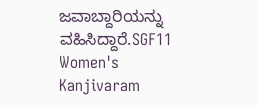ಜವಾಬ್ದಾರಿಯನ್ನು ವಹಿಸಿದ್ದಾರೆ.SGF11 Women's Kanjivaram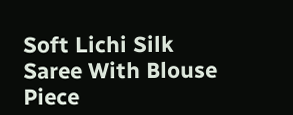Soft Lichi Silk Saree With Blouse Piece